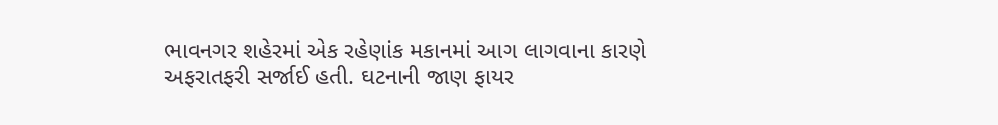ભાવનગર શહેરમાં એક રહેણાંક મકાનમાં આગ લાગવાના કારણે અફરાતફરી સર્જાઈ હતી. ઘટનાની જાણ ફાયર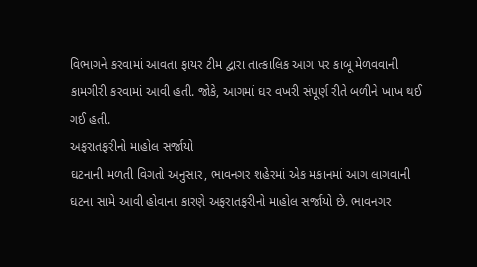વિભાગને કરવામાં આવતા ફાયર ટીમ દ્વારા તાત્કાલિક આગ પર કાબૂ મેળવવાની કામગીરી કરવામાં આવી હતી. જોકે, આગમાં ઘર વખરી સંપૂર્ણ રીતે બળીને ખાખ થઈ ગઈ હતી.
અફરાતફરીનો માહોલ સર્જાયો
ઘટનાની મળતી વિગતો અનુસાર, ભાવનગર શહેરમાં એક મકાનમાં આગ લાગવાની ઘટના સામે આવી હોવાના કારણે અફરાતફરીનો માહોલ સર્જાયો છે. ભાવનગર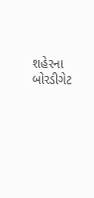શહેરના બોરડીગેટ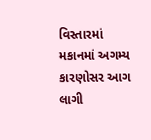વિસ્તારમાં મકાનમાં અગમ્ય કારણોસર આગ લાગી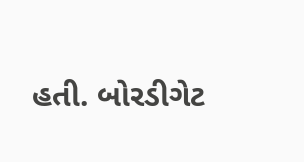હતી. બોરડીગેટ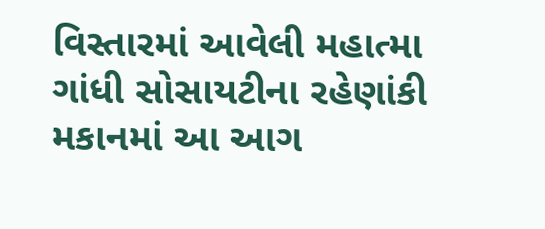વિસ્તારમાં આવેલી મહાત્મા ગાંધી સોસાયટીના રહેણાંકી મકાનમાં આ આગ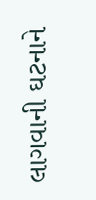લાગવાની ઘટનાને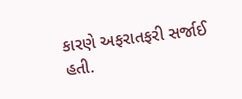કારણે અફરાતફરી સર્જાઈ હતી.